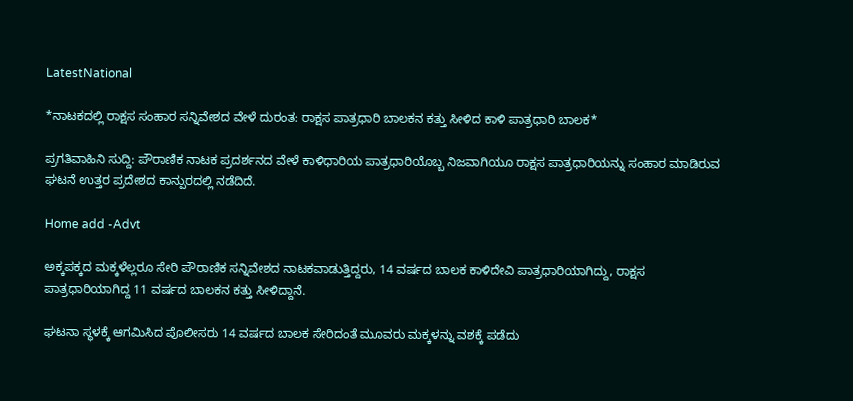LatestNational

*ನಾಟಕದಲ್ಲಿ ರಾಕ್ಷಸ ಸಂಹಾರ ಸನ್ನಿವೇಶದ ವೇಳೆ ದುರಂತ: ರಾಕ್ಷಸ ಪಾತ್ರಧಾರಿ ಬಾಲಕನ ಕತ್ತು ಸೀಳಿದ ಕಾಳಿ ಪಾತ್ರಧಾರಿ ಬಾಲಕ*

ಪ್ರಗತಿವಾಹಿನಿ ಸುದ್ದಿ: ಪೌರಾಣಿಕ ನಾಟಕ ಪ್ರದರ್ಶನದ ವೇಳೆ ಕಾಳಿಧಾರಿಯ ಪಾತ್ರಧಾರಿಯೊಬ್ಬ ನಿಜವಾಗಿಯೂ ರಾಕ್ಷಸ ಪಾತ್ರಧಾರಿಯನ್ನು ಸಂಹಾರ ಮಾಡಿರುವ ಘಟನೆ ಉತ್ತರ ಪ್ರದೇಶದ ಕಾನ್ಪುರದಲ್ಲಿ ನಡೆದಿದೆ.

Home add -Advt

ಅಕ್ಕಪಕ್ಕದ ಮಕ್ಕಳೆಲ್ಲರೂ ಸೇರಿ ಪೌರಾಣಿಕ ಸನ್ನಿವೇಶದ ನಾಟಕವಾಡುತ್ತಿದ್ದರು, 14 ವರ್ಷದ ಬಾಲಕ ಕಾಳಿದೇವಿ ಪಾತ್ರಧಾರಿಯಾಗಿದ್ದು, ರಾಕ್ಷಸ ಪಾತ್ರಧಾರಿಯಾಗಿದ್ದ 11 ವರ್ಷದ ಬಾಲಕನ ಕತ್ತು ಸೀಳಿದ್ದಾನೆ.

ಘಟನಾ ಸ್ಥಳಕ್ಕೆ ಆಗಮಿಸಿದ ಪೊಲೀಸರು 14 ವರ್ಷದ ಬಾಲಕ ಸೇರಿದಂತೆ ಮೂವರು ಮಕ್ಕಳನ್ನು ವಶಕ್ಕೆ ಪಡೆದು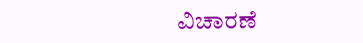ವಿಚಾರಣೆ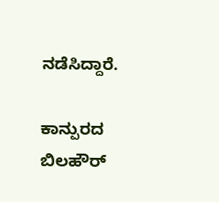ನಡೆಸಿದ್ದಾರೆ.

ಕಾನ್ಪುರದ ಬಿಲಹೌರ್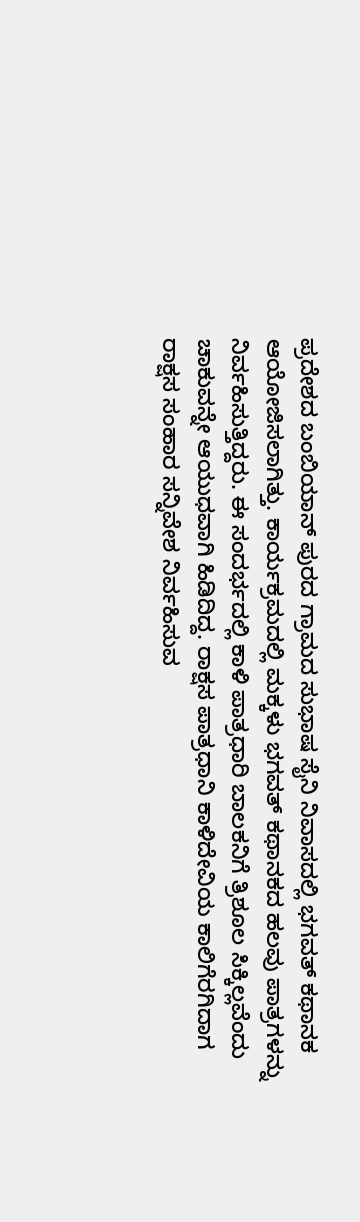ಪ್ರದೇಶದ ಬಂಬಿಯಾನ್ ಪುರದ ಗ್ರಾಮದ ಸುಭಾಷ ಸೈನಿ ನಿವಾಸದಲ್ಲಿ ಭಗವತ್ ಕಥಾನಕ ಆಯೋಜಿಸಲಾಗಿತ್ತು. ಕಾರ್ಯಕ್ರಮದಲ್ಲಿ ಮಕ್ಕಳು ಭಗವತ್ ಕಥಾನಕದ ಹಲವು ಪಾತ್ರಗಳನ್ನು ನಿರ್ವಹಿಸುತ್ತಿದ್ದರು. ಈ ಸಂದರ್ಭದಲ್ಲಿ ಕಾಳಿ ಪಾತ್ರಧಾರಿ ಬಾಲಕನಿಗೆ ತ್ರಿಶೂಲ ಸಿಕ್ಕಿಲ್ಲವೆಂದು ಚಾಕುವನ್ನೇ ಆಯುಧವಾಗಿ ಹಿಡಿದಿದ್ದ. ರಾಕ್ಷಸ ಪಾತ್ರಧಾನಿ ಕಾಳಿದೇವಿಯ ಕಾಲಿಗೆರಗಿದಾಗ ರಾಕ್ಷಸ ಸಂಹಾರ ಸನ್ನಿವೇಶ ನಿರ್ವಹಿಸುವ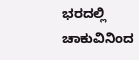ಭರದಲ್ಲಿ ಚಾಕುವಿನಿಂದ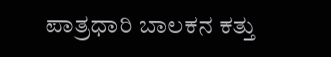ಪಾತ್ರಧಾರಿ ಬಾಲಕನ ಕತ್ತು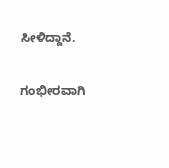ಸೀಳಿದ್ದಾನೆ.

ಗಂಭೀರವಾಗಿ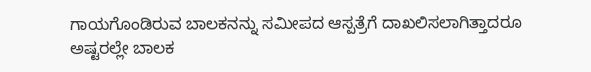ಗಾಯಗೊಂಡಿರುವ ಬಾಲಕನನ್ನು ಸಮೀಪದ ಆಸ್ಪತ್ರೆಗೆ ದಾಖಲಿಸಲಾಗಿತ್ತಾದರೂ ಅಷ್ಟರಲ್ಲೇ ಬಾಲಕ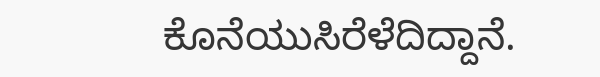ಕೊನೆಯುಸಿರೆಳೆದಿದ್ದಾನೆ.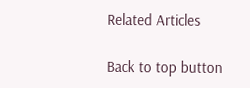Related Articles

Back to top button